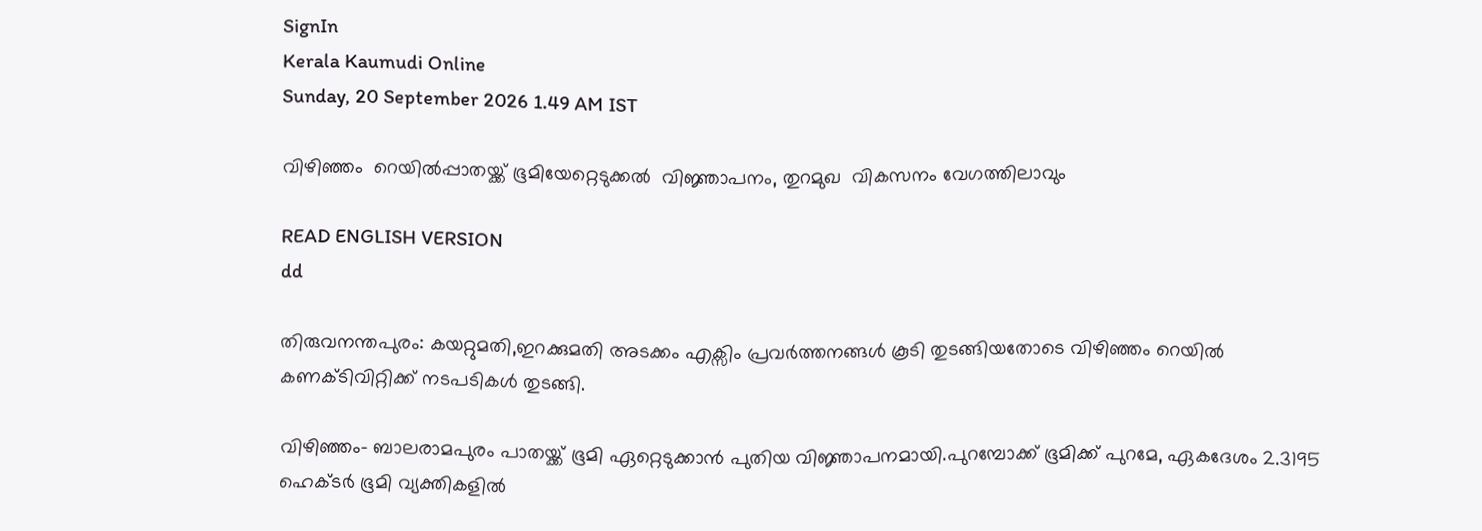SignIn
Kerala Kaumudi Online
Sunday, 20 September 2026 1.49 AM IST

വിഴിഞ്ഞം  റെയിൽപ്പാതയ്ക്ക് ഭൂമിയേറ്റെടുക്കൽ  വിജ്ഞാപനം, തുറമുഖ  വികസനം വേഗത്തിലാവും

READ ENGLISH VERSION
dd

തിരുവനന്തപുരം: കയറ്റുമതി,ഇറക്കുമതി അടക്കം എക്സിം പ്രവർത്തനങ്ങൾ കൂടി തുടങ്ങിയതോടെ വിഴിഞ്ഞം റെയിൽ കണക്ടിവിറ്റിക്ക് നടപടികൾ തുടങ്ങി.

വിഴിഞ്ഞം- ബാലരാമപുരം പാതയ്ക്ക് ഭൂമി ഏറ്റെടുക്കാൻ പുതിയ വിജ്ഞാപനമായി.പുറമ്പോക്ക് ഭൂമിക്ക് പുറമേ, ഏകദേശം 2.3195 ഹെക്ടർ ഭൂമി വ്യക്തികളിൽ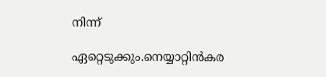നിന്ന്

ഏറ്റെടുക്കും.നെയ്യാറ്റിൻകര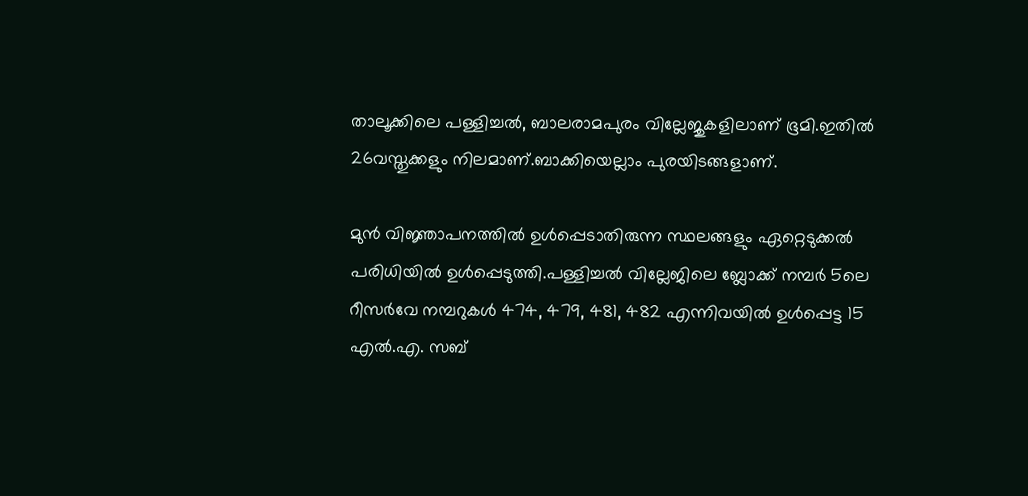താലൂക്കിലെ പള്ളിച്ചൽ, ബാലരാമപുരം വില്ലേജുകളിലാണ് ഭൂമി.ഇതിൽ 26വസ്തുക്കളും നിലമാണ്.ബാക്കിയെല്ലാം പുരയിടങ്ങളാണ്.

മുൻ വിജ്ഞാപനത്തിൽ ഉൾപ്പെടാതിരുന്ന സ്ഥലങ്ങളും ഏറ്റെടുക്കൽ പരിധിയിൽ ഉൾപ്പെടുത്തി.പള്ളിച്ചൽ വില്ലേജിലെ ബ്ലോക്ക് നമ്പർ 5ലെ റീസർവേ നമ്പറുകൾ 474, 479, 481, 482 എന്നിവയിൽ ഉൾപ്പെട്ട 15 എൽ.എ. സബ്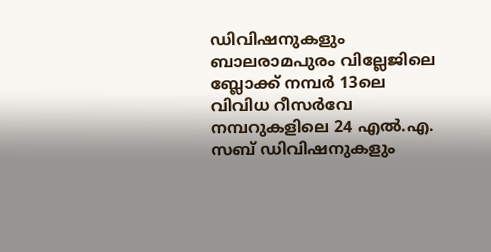ഡിവിഷനുകളും ബാലരാമപുരം വില്ലേജിലെ ബ്ലോക്ക് നമ്പർ 13ലെ വിവിധ റീസർവേ നമ്പറുകളിലെ 24 എൽ.എ. സബ് ഡിവിഷനുകളും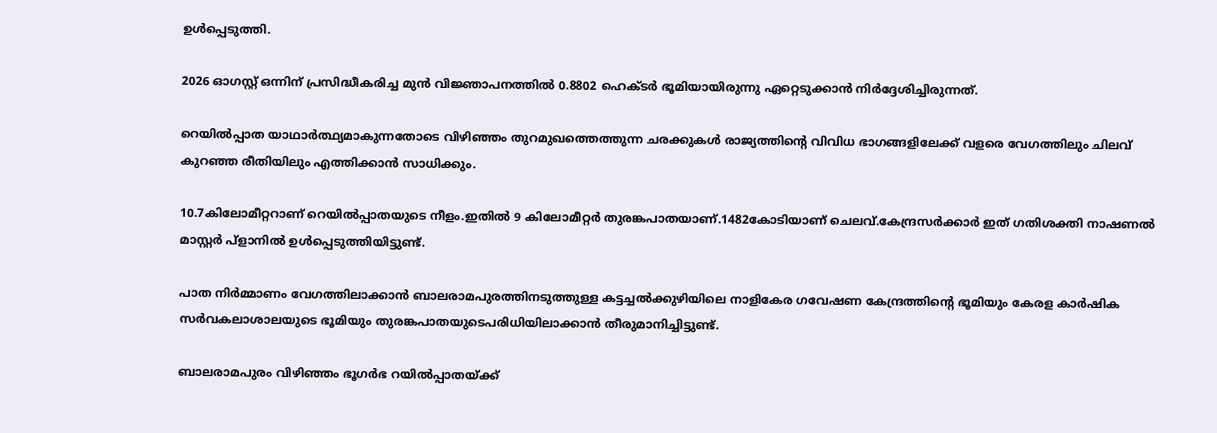ഉൾപ്പെടുത്തി.

2026 ഓഗസ്റ്റ് ഒന്നിന് പ്രസിദ്ധീകരിച്ച മുൻ വിജ്ഞാപനത്തിൽ 0.8802 ഹെക്ടർ ഭൂമിയായിരുന്നു ഏറ്റെടുക്കാൻ നിർദ്ദേശിച്ചിരുന്നത്.

റെയിൽപ്പാത യാഥാർത്ഥ്യമാകുന്നതോടെ വിഴിഞ്ഞം തുറമുഖത്തെത്തുന്ന ചരക്കുകൾ രാജ്യത്തിന്റെ വിവിധ ഭാഗങ്ങളിലേക്ക് വളരെ വേഗത്തിലും ചിലവ് കുറഞ്ഞ രീതിയിലും എത്തിക്കാൻ സാധിക്കും.

10.7കിലോമീറ്ററാണ് റെയിൽപ്പാതയുടെ നീളം.ഇതിൽ 9 കിലോമീറ്റർ തുരങ്കപാതയാണ്.1482കോടിയാണ് ചെലവ്.കേന്ദ്രസർക്കാർ ഇത് ഗതിശക്തി നാഷണൽ മാസ്റ്റർ പ്ളാനിൽ ഉൾപ്പെടുത്തിയിട്ടുണ്ട്.

പാത നിർമ്മാണം വേഗത്തിലാക്കാൻ ബാലരാമപുരത്തിനടുത്തുള്ള കട്ടച്ചൽക്കുഴിയിലെ നാളികേര ഗവേഷണ കേന്ദ്രത്തിന്റെ ഭൂമിയും കേരള കാർഷിക സർവകലാശാലയുടെ ഭൂമിയും തുരങ്കപാതയുടെപരിധിയിലാക്കാൻ തീരുമാനിച്ചിട്ടുണ്ട്.

ബാലരാമപുരം വിഴിഞ്ഞം ഭൂഗർഭ റയിൽപ്പാതയ്ക്ക്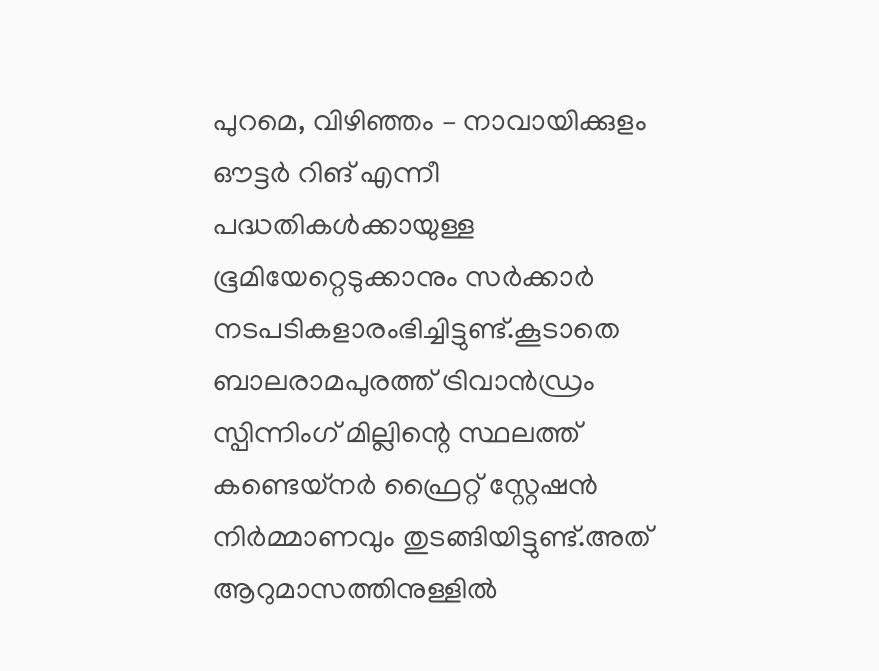പുറമെ, വിഴിഞ്ഞം – നാവായിക്കുളം ഔട്ടർ റിങ് എന്നീ പദ്ധതികൾക്കായുള്ള ഭൂമിയേറ്റെടുക്കാനും സർക്കാർ നടപടികളാരംഭിച്ചിട്ടുണ്ട്.കൂടാതെ ബാലരാമപുരത്ത് ട്രിവാൻഡ്രം സ്പിന്നിംഗ് മില്ലിന്റെ സ്ഥലത്ത് കണ്ടെയ്നർ ഫ്രൈറ്റ് സ്റ്റേഷൻ നിർമ്മാണവും തുടങ്ങിയിട്ടുണ്ട്.അത് ആറുമാസത്തിനുള്ളിൽ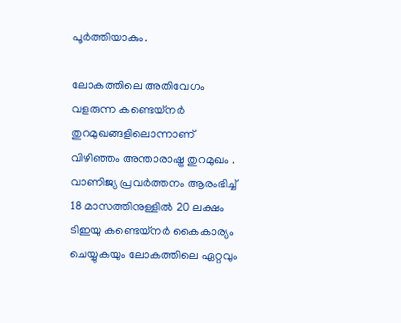പൂർത്തിയാകും.

ലോകത്തിലെ അതിവേഗം വളരുന്ന കണ്ടെയ്നർ തുറമുഖങ്ങളിലൊന്നാണ് വിഴിഞ്ഞം അന്താരാഷ്ട്ര തുറമുഖം . വാണിജ്യ പ്രവർത്തനം ആരംഭിച്ച് 18 മാസത്തിനുള്ളിൽ 20 ലക്ഷം ടിഇയു കണ്ടെയ്നർ കൈകാര്യം ചെയ്യുകയും ലോകത്തിലെ ഏറ്റവും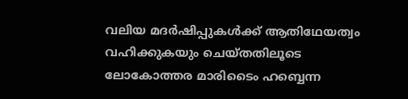വലിയ മദർഷിപ്പുകൾക്ക് ആതിഥേയത്വം വഹിക്കുകയും ചെയ്തതിലൂടെ ലോകോത്തര മാരിടൈം ഹബ്ബെന്ന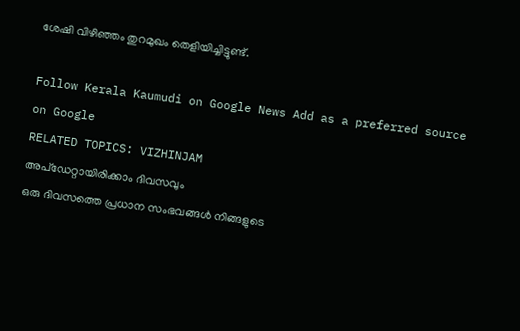ശേഷി വിഴിഞ്ഞം തുറമുഖം തെളിയിച്ചിട്ടുണ്ട്.

Follow Kerala Kaumudi on Google News Add as a preferred source on Google
RELATED TOPICS: VIZHINJAM
അപ്ഡേറ്റായിരിക്കാം ദിവസവും
ഒരു ദിവസത്തെ പ്രധാന സംഭവങ്ങൾ നിങ്ങളുടെ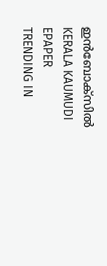ഇൻബോക്സിൽ
KERALA KAUMUDI EPAPER
TRENDING IN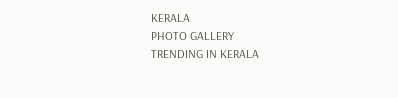KERALA
PHOTO GALLERY
TRENDING IN KERALA